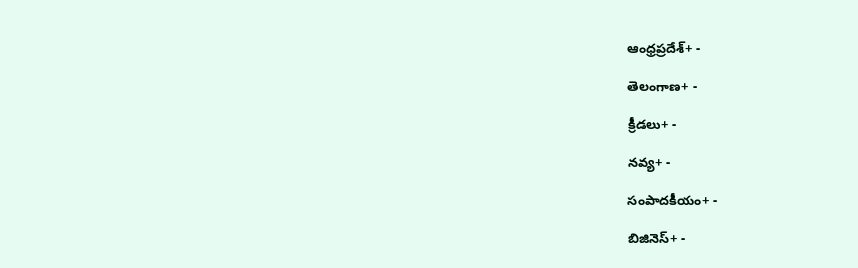ఆంధ్రప్రదేశ్+ -

తెలంగాణ+ -

క్రీడలు+ -

నవ్య+ -

సంపాదకీయం+ -

బిజినెస్+ -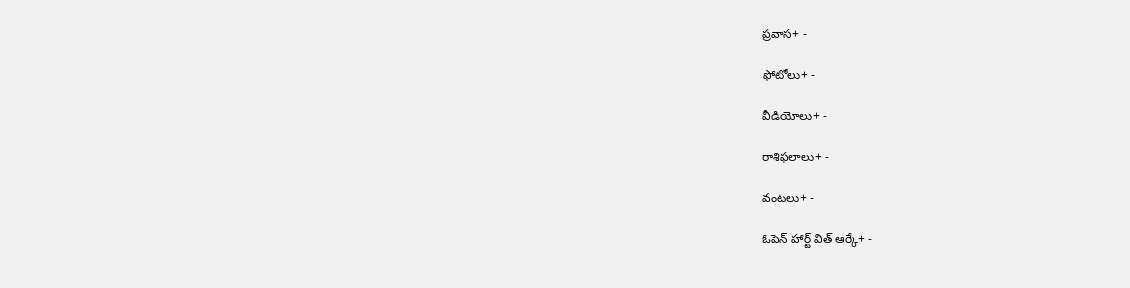ప్రవాస+ -

ఫోటోలు+ -

వీడియోలు+ -

రాశిఫలాలు+ -

వంటలు+ -

ఓపెన్ హార్ట్ విత్ ఆర్కే+ -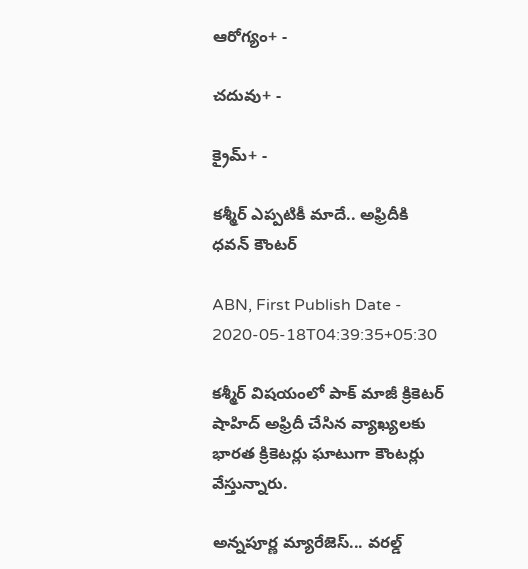ఆరోగ్యం+ -

చదువు+ -

క్రైమ్+ -

కశ్మీర్ ఎప్పటికీ మాదే.. అఫ్రిదీకి ధవన్ కౌంటర్

ABN, First Publish Date - 2020-05-18T04:39:35+05:30

కశ్మీర్ విషయంలో పాక్ మాజీ క్రికెటర్ షాహిద్ అఫ్రిదీ చేసిన వ్యాఖ్యలకు భారత క్రికెటర్లు ఘాటుగా కౌంటర్లు వేస్తున్నారు.

అన్నపూర్ణ మ్యారేజెస్... వరల్డ్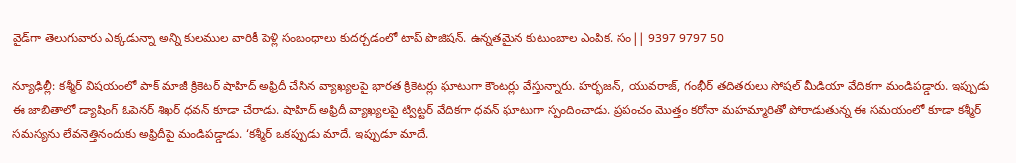వైడ్‌గా తెలుగువారు ఎక్కడున్నా అన్ని కులముల వారికీ పెళ్లి సంబంధాలు కుదర్చడంలో టాప్ పొజిషన్. ఉన్నతమైన కుటుంబాల ఎంపిక. సం|| 9397 9797 50

న్యూఢిల్లీ: కశ్మీర్ విషయంలో పాక్ మాజీ క్రికెటర్ షాహిద్ అఫ్రిదీ చేసిన వ్యాఖ్యలపై భారత క్రికెటర్లు ఘాటుగా కౌంటర్లు వేస్తున్నారు. హర్భజన్, యువరాజ్, గంభీర్ తదితరులు సోషల్ మీడియా వేదికగా మండిపడ్డారు. ఇప్పుడు ఈ జాబితాలో డ్యాషింగ్ ఓపెనర్ శిఖర్ ధవన్ కూడా చేరాడు. షాహిద్ అఫ్రిదీ వ్యాఖ్యలపై ట్విట్టర్ వేదికగా ధవన్ ఘాటుగా స్పందించాడు. ప్రపంచం మొత్తం కరోనా మహమ్మారితో పోరాడుతున్న ఈ సమయంలో కూడా కశ్మీర్ సమస్యను లేవనెత్తినందుకు అఫ్రిదీపై మండిపడ్డాడు. ‘కశ్మీర్ ఒకప్పుడు మాదే. ఇప్పుడూ మాదే.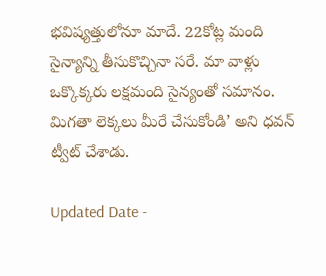భవిష్యత్తులోనూ మాదే. 22కోట్ల మంది సైన్యాన్ని తీసుకొచ్చినా సరే. మా వాళ్లు ఒక్కొక్కరు లక్షమంది సైన్యంతో సమానం. మిగతా లెక్కలు మీరే చేసుకోండి’ అని ధవన్ ట్వీట్ చేశాడు.

Updated Date -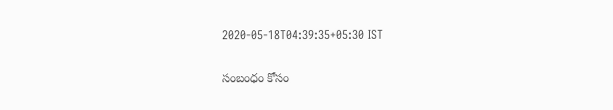2020-05-18T04:39:35+05:30 IST

సంబంధం కోసం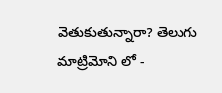వెతుకుతున్నారా? తెలుగు మాట్రిమోని లో -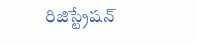రిజిస్ట్రేషన్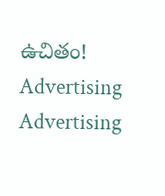ఉచితం!
Advertising
Advertising